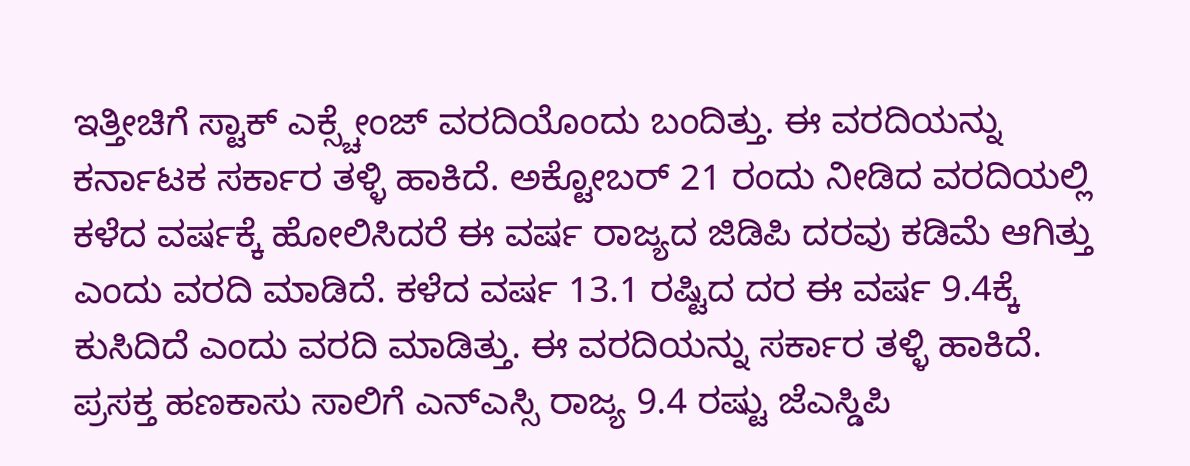ಇತ್ತೀಚಿಗೆ ಸ್ಟಾಕ್ ಎಕ್ಸ್ಚೇಂಜ್ ವರದಿಯೊಂದು ಬಂದಿತ್ತು. ಈ ವರದಿಯನ್ನು ಕರ್ನಾಟಕ ಸರ್ಕಾರ ತಳ್ಳಿ ಹಾಕಿದೆ. ಅಕ್ಟೋಬರ್ 21 ರಂದು ನೀಡಿದ ವರದಿಯಲ್ಲಿ ಕಳೆದ ವರ್ಷಕ್ಕೆ ಹೋಲಿಸಿದರೆ ಈ ವರ್ಷ ರಾಜ್ಯದ ಜಿಡಿಪಿ ದರವು ಕಡಿಮೆ ಆಗಿತ್ತು ಎಂದು ವರದಿ ಮಾಡಿದೆ. ಕಳೆದ ವರ್ಷ 13.1 ರಷ್ಟಿದ ದರ ಈ ವರ್ಷ 9.4ಕ್ಕೆ ಕುಸಿದಿದೆ ಎಂದು ವರದಿ ಮಾಡಿತ್ತು. ಈ ವರದಿಯನ್ನು ಸರ್ಕಾರ ತಳ್ಳಿ ಹಾಕಿದೆ.
ಪ್ರಸಕ್ತ ಹಣಕಾಸು ಸಾಲಿಗೆ ಎನ್ಎಸ್ಸಿ ರಾಜ್ಯ 9.4 ರಷ್ಟು ಜೆಎಸ್ಡಿಪಿ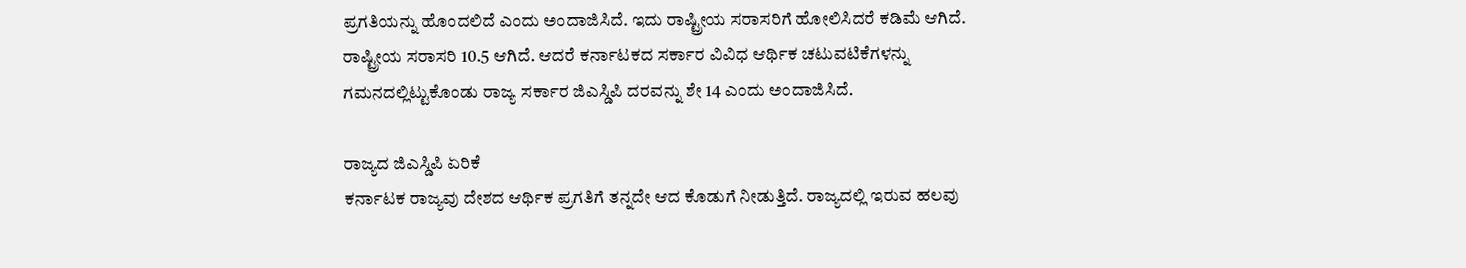ಪ್ರಗತಿಯನ್ನು ಹೊಂದಲಿದೆ ಎಂದು ಅಂದಾಜಿಸಿದೆ. ಇದು ರಾಷ್ಟ್ರೀಯ ಸರಾಸರಿಗೆ ಹೋಲಿಸಿದರೆ ಕಡಿಮೆ ಆಗಿದೆ. ರಾಷ್ಟ್ರೀಯ ಸರಾಸರಿ 10.5 ಆಗಿದೆ. ಆದರೆ ಕರ್ನಾಟಕದ ಸರ್ಕಾರ ವಿವಿಧ ಆರ್ಥಿಕ ಚಟುವಟಿಕೆಗಳನ್ನು ಗಮನದಲ್ಲಿಟ್ಟುಕೊಂಡು ರಾಜ್ಯ ಸರ್ಕಾರ ಜಿಎಸ್ಡಿಪಿ ದರವನ್ನು ಶೇ 14 ಎಂದು ಅಂದಾಜಿಸಿದೆ.

ರಾಜ್ಯದ ಜಿಎಸ್ಡಿಪಿ ಏರಿಕೆ
ಕರ್ನಾಟಕ ರಾಜ್ಯವು ದೇಶದ ಆರ್ಥಿಕ ಪ್ರಗತಿಗೆ ತನ್ನದೇ ಆದ ಕೊಡುಗೆ ನೀಡುತ್ತಿದೆ. ರಾಜ್ಯದಲ್ಲಿ ಇರುವ ಹಲವು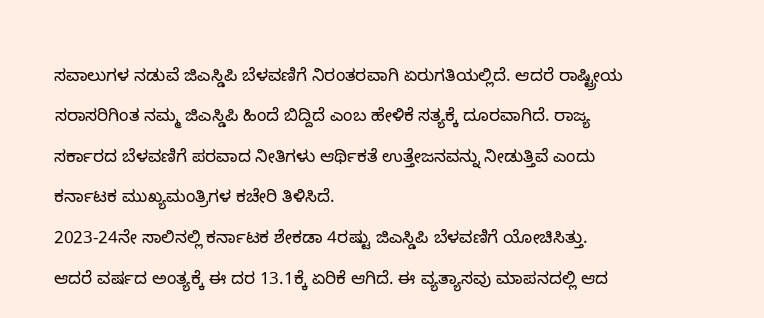ಸವಾಲುಗಳ ನಡುವೆ ಜಿಎಸ್ಡಿಪಿ ಬೆಳವಣಿಗೆ ನಿರಂತರವಾಗಿ ಏರುಗತಿಯಲ್ಲಿದೆ. ಆದರೆ ರಾಷ್ಟ್ರೀಯ ಸರಾಸರಿಗಿಂತ ನಮ್ಮ ಜಿಎಸ್ಡಿಪಿ ಹಿಂದೆ ಬಿದ್ದಿದೆ ಎಂಬ ಹೇಳಿಕೆ ಸತ್ಯಕ್ಕೆ ದೂರವಾಗಿದೆ. ರಾಜ್ಯ ಸರ್ಕಾರದ ಬೆಳವಣಿಗೆ ಪರವಾದ ನೀತಿಗಳು ಆರ್ಥಿಕತೆ ಉತ್ತೇಜನವನ್ನು ನೀಡುತ್ತಿವೆ ಎಂದು ಕರ್ನಾಟಕ ಮುಖ್ಯಮಂತ್ರಿಗಳ ಕಚೇರಿ ತಿಳಿಸಿದೆ.
2023-24ನೇ ಸಾಲಿನಲ್ಲಿ ಕರ್ನಾಟಕ ಶೇಕಡಾ 4ರಷ್ಟು ಜಿಎಸ್ಡಿಪಿ ಬೆಳವಣಿಗೆ ಯೋಚಿಸಿತ್ತು. ಆದರೆ ವರ್ಷದ ಅಂತ್ಯಕ್ಕೆ ಈ ದರ 13.1ಕ್ಕೆ ಏರಿಕೆ ಆಗಿದೆ. ಈ ವ್ಯತ್ಯಾಸವು ಮಾಪನದಲ್ಲಿ ಆದ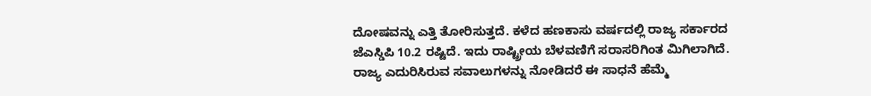ದೋಷವನ್ನು ಎತ್ತಿ ತೋರಿಸುತ್ತದೆ. ಕಳೆದ ಹಣಕಾಸು ವರ್ಷದಲ್ಲಿ ರಾಜ್ಯ ಸರ್ಕಾರದ ಜೆಎಸ್ಡಿಪಿ 10.2 ರಷ್ಟಿದೆ. ಇದು ರಾಷ್ಟ್ರೀಯ ಬೆಳವಣಿಗೆ ಸರಾಸರಿಗಿಂತ ಮಿಗಿಲಾಗಿದೆ. ರಾಜ್ಯ ಎದುರಿಸಿರುವ ಸವಾಲುಗಳನ್ನು ನೋಡಿದರೆ ಈ ಸಾಧನೆ ಹೆಮ್ಮೆ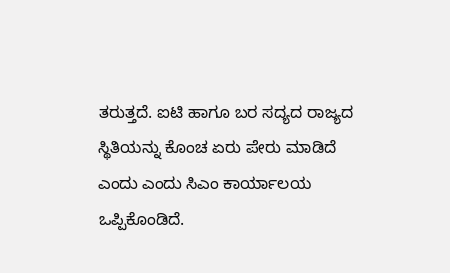ತರುತ್ತದೆ. ಐಟಿ ಹಾಗೂ ಬರ ಸದ್ಯದ ರಾಜ್ಯದ ಸ್ಥಿತಿಯನ್ನು ಕೊಂಚ ಏರು ಪೇರು ಮಾಡಿದೆ ಎಂದು ಎಂದು ಸಿಎಂ ಕಾರ್ಯಾಲಯ ಒಪ್ಪಿಕೊಂಡಿದೆ.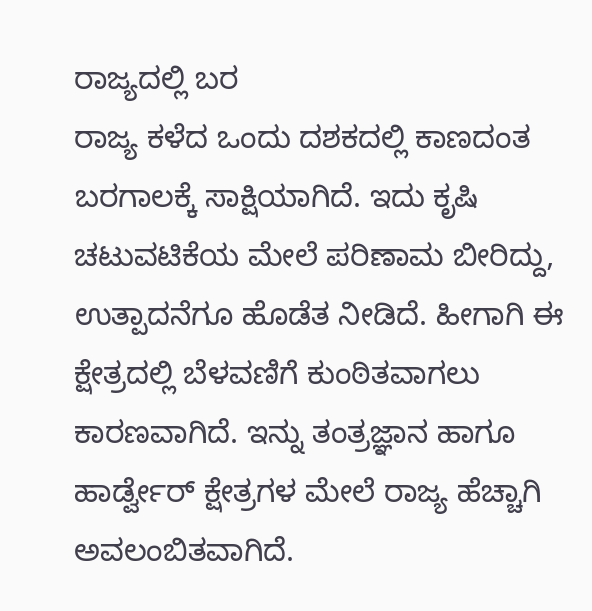ರಾಜ್ಯದಲ್ಲಿ ಬರ
ರಾಜ್ಯ ಕಳೆದ ಒಂದು ದಶಕದಲ್ಲಿ ಕಾಣದಂತ ಬರಗಾಲಕ್ಕೆ ಸಾಕ್ಷಿಯಾಗಿದೆ. ಇದು ಕೃಷಿ ಚಟುವಟಿಕೆಯ ಮೇಲೆ ಪರಿಣಾಮ ಬೀರಿದ್ದು, ಉತ್ಪಾದನೆಗೂ ಹೊಡೆತ ನೀಡಿದೆ. ಹೀಗಾಗಿ ಈ ಕ್ಷೇತ್ರದಲ್ಲಿ ಬೆಳವಣಿಗೆ ಕುಂಠಿತವಾಗಲು ಕಾರಣವಾಗಿದೆ. ಇನ್ನು ತಂತ್ರಜ್ಞಾನ ಹಾಗೂ ಹಾರ್ಡ್ವೇರ್ ಕ್ಷೇತ್ರಗಳ ಮೇಲೆ ರಾಜ್ಯ ಹೆಚ್ಚಾಗಿ ಅವಲಂಬಿತವಾಗಿದೆ.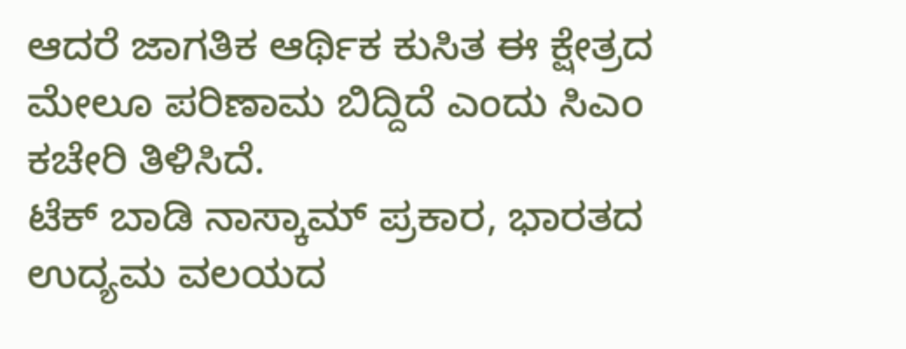ಆದರೆ ಜಾಗತಿಕ ಆರ್ಥಿಕ ಕುಸಿತ ಈ ಕ್ಷೇತ್ರದ ಮೇಲೂ ಪರಿಣಾಮ ಬಿದ್ದಿದೆ ಎಂದು ಸಿಎಂ ಕಚೇರಿ ತಿಳಿಸಿದೆ.
ಟೆಕ್ ಬಾಡಿ ನಾಸ್ಕಾಮ್ ಪ್ರಕಾರ, ಭಾರತದ ಉದ್ಯಮ ವಲಯದ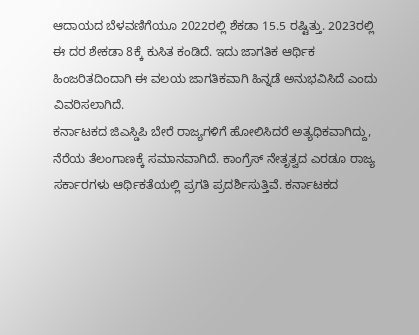ಆದಾಯದ ಬೆಳವಣಿಗೆಯೂ 2022ರಲ್ಲಿ ಶೆಕಡಾ 15.5 ರಷ್ಟಿತ್ತು. 2023ರಲ್ಲಿ ಈ ದರ ಶೇಕಡಾ 8ಕ್ಕೆ ಕುಸಿತ ಕಂಡಿದೆ. ಇದು ಜಾಗತಿಕ ಆರ್ಥಿಕ ಹಿಂಜರಿತದಿಂದಾಗಿ ಈ ವಲಯ ಜಾಗತಿಕವಾಗಿ ಹಿನ್ನಡೆ ಅನುಭವಿಸಿದೆ ಎಂದು ವಿವರಿಸಲಾಗಿದೆ.
ಕರ್ನಾಟಕದ ಜಿಎಸ್ಡಿಪಿ ಬೇರೆ ರಾಜ್ಯಗಳಿಗೆ ಹೋಲಿಸಿದರೆ ಅತ್ಯಧಿಕವಾಗಿದ್ದು, ನೆರೆಯ ತೆಲಂಗಾಣಕ್ಕೆ ಸಮಾನವಾಗಿದೆ. ಕಾಂಗ್ರೆಸ್ ನೇತೃತ್ವದ ಎರಡೂ ರಾಜ್ಯ ಸರ್ಕಾರಗಳು ಆರ್ಥಿಕತೆಯಲ್ಲಿ ಪ್ರಗತಿ ಪ್ರದರ್ಶಿಸುತ್ತಿವೆ. ಕರ್ನಾಟಕದ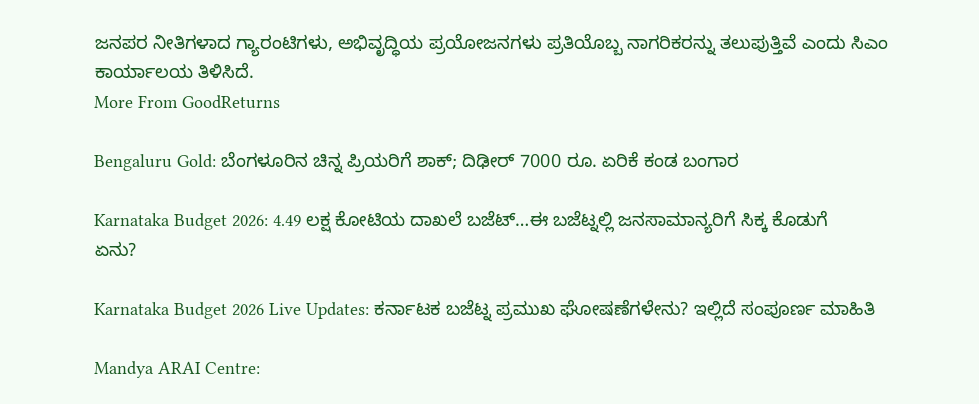ಜನಪರ ನೀತಿಗಳಾದ ಗ್ಯಾರಂಟಿಗಳು, ಅಭಿವೃದ್ಧಿಯ ಪ್ರಯೋಜನಗಳು ಪ್ರತಿಯೊಬ್ಬ ನಾಗರಿಕರನ್ನು ತಲುಪುತ್ತಿವೆ ಎಂದು ಸಿಎಂ ಕಾರ್ಯಾಲಯ ತಿಳಿಸಿದೆ.
More From GoodReturns

Bengaluru Gold: ಬೆಂಗಳೂರಿನ ಚಿನ್ನ ಪ್ರಿಯರಿಗೆ ಶಾಕ್; ದಿಢೀರ್ 7000 ರೂ. ಏರಿಕೆ ಕಂಡ ಬಂಗಾರ

Karnataka Budget 2026: 4.49 ಲಕ್ಷ ಕೋಟಿಯ ದಾಖಲೆ ಬಜೆಟ್…ಈ ಬಜೆಟ್ನಲ್ಲಿ ಜನಸಾಮಾನ್ಯರಿಗೆ ಸಿಕ್ಕ ಕೊಡುಗೆ ಏನು?

Karnataka Budget 2026 Live Updates: ಕರ್ನಾಟಕ ಬಜೆಟ್ನ ಪ್ರಮುಖ ಘೋಷಣೆಗಳೇನು? ಇಲ್ಲಿದೆ ಸಂಪೂರ್ಣ ಮಾಹಿತಿ

Mandya ARAI Centre: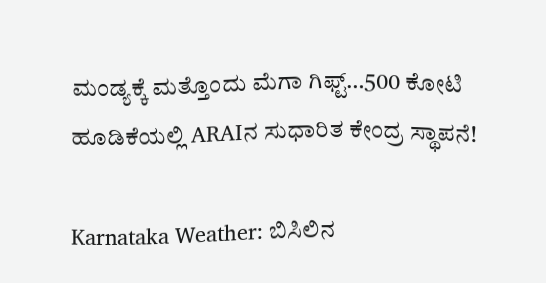ಮಂಡ್ಯಕ್ಕೆ ಮತ್ತೊಂದು ಮೆಗಾ ಗಿಫ್ಟ್…500 ಕೋಟಿ ಹೂಡಿಕೆಯಲ್ಲಿ ARAIನ ಸುಧಾರಿತ ಕೇಂದ್ರ ಸ್ಥಾಪನೆ!

Karnataka Weather: ಬಿಸಿಲಿನ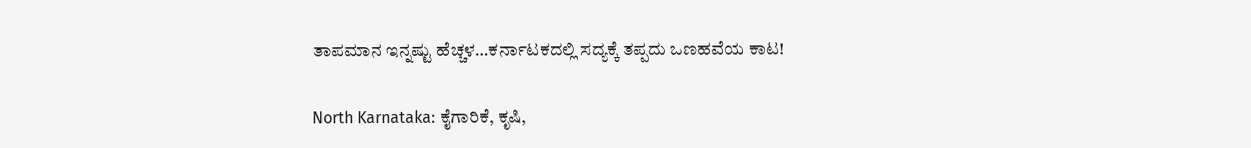ತಾಪಮಾನ ಇನ್ನಷ್ಟು ಹೆಚ್ಚಳ…ಕರ್ನಾಟಕದಲ್ಲಿ ಸದ್ಯಕ್ಕೆ ತಪ್ಪದು ಒಣಹವೆಯ ಕಾಟ!

North Karnataka: ಕೈಗಾರಿಕೆ, ಕೃಷಿ,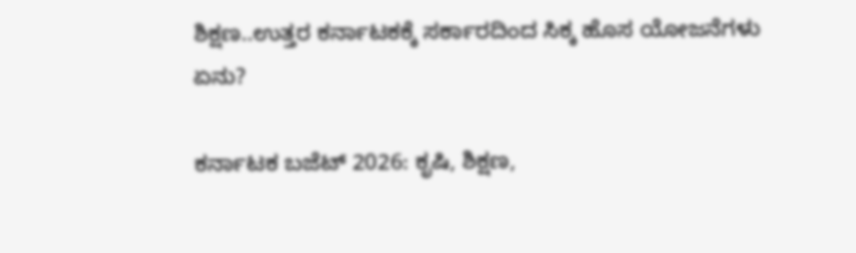ಶಿಕ್ಷಣ..ಉತ್ತರ ಕರ್ನಾಟಕಕ್ಕೆ ಸರ್ಕಾರದಿಂದ ಸಿಕ್ಕ ಹೊಸ ಯೋಜನೆಗಳು ಏನು?

ಕರ್ನಾಟಕ ಬಜೆಟ್ 2026: ಕೃಷಿ, ಶಿಕ್ಷಣ,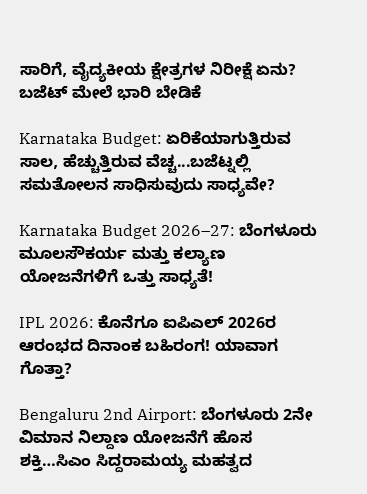ಸಾರಿಗೆ, ವೈದ್ಯಕೀಯ ಕ್ಷೇತ್ರಗಳ ನಿರೀಕ್ಷೆ ಏನು? ಬಜೆಟ್ ಮೇಲೆ ಭಾರಿ ಬೇಡಿಕೆ

Karnataka Budget: ಏರಿಕೆಯಾಗುತ್ತಿರುವ ಸಾಲ, ಹೆಚ್ಚುತ್ತಿರುವ ವೆಚ್ಚ...ಬಜೆಟ್ನಲ್ಲಿ ಸಮತೋಲನ ಸಾಧಿಸುವುದು ಸಾಧ್ಯವೇ?

Karnataka Budget 2026–27: ಬೆಂಗಳೂರು ಮೂಲಸೌಕರ್ಯ ಮತ್ತು ಕಲ್ಯಾಣ ಯೋಜನೆಗಳಿಗೆ ಒತ್ತು ಸಾಧ್ಯತೆ!

IPL 2026: ಕೊನೆಗೂ ಐಪಿಎಲ್ 2026ರ ಆರಂಭದ ದಿನಾಂಕ ಬಹಿರಂಗ! ಯಾವಾಗ ಗೊತ್ತಾ?

Bengaluru 2nd Airport: ಬೆಂಗಳೂರು 2ನೇ ವಿಮಾನ ನಿಲ್ದಾಣ ಯೋಜನೆಗೆ ಹೊಸ ಶಕ್ತಿ…ಸಿಎಂ ಸಿದ್ದರಾಮಯ್ಯ ಮಹತ್ವದ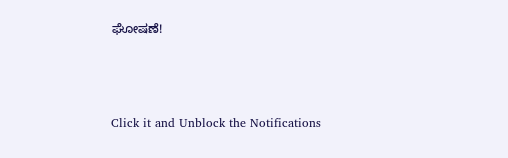ಘೋಷಣೆ!



Click it and Unblock the Notifications